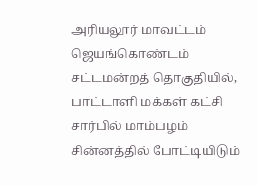அரியலூர் மாவட்டம் ஜெயங்கொண்டம் சட்டமன்றத் தொகுதியில், பாட்டாளி மக்கள் கட்சி சார்பில் மாம்பழம் சின்னத்தில் போட்டியிடும்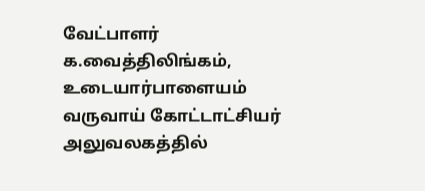வேட்பாளர் க.வைத்திலிங்கம், உடையார்பாளையம் வருவாய் கோட்டாட்சியர் அலுவலகத்தில்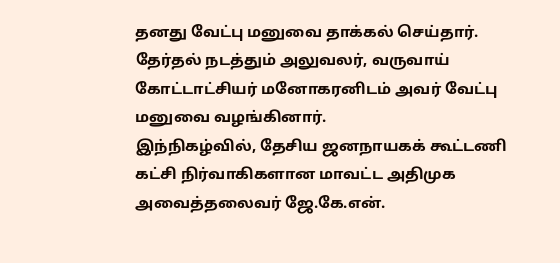தனது வேட்பு மனுவை தாக்கல் செய்தார்.
தேர்தல் நடத்தும் அலுவலர், வருவாய் கோட்டாட்சியர் மனோகரனிடம் அவர் வேட்பு மனுவை வழங்கினார்.
இந்நிகழ்வில், தேசிய ஜனநாயகக் கூட்டணி கட்சி நிர்வாகிகளான மாவட்ட அதிமுக அவைத்தலைவர் ஜே.கே.என்.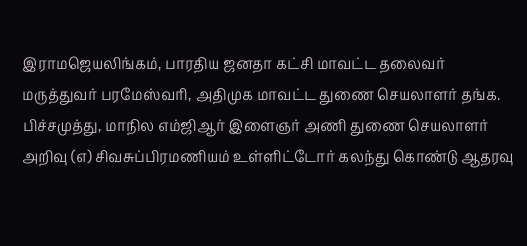இராமஜெயலிங்கம், பாரதிய ஜனதா கட்சி மாவட்ட தலைவர் மருத்துவர் பரமேஸ்வரி, அதிமுக மாவட்ட துணை செயலாளர் தங்க. பிச்சமுத்து, மாநில எம்ஜிஆர் இளைஞர் அணி துணை செயலாளர் அறிவு (எ) சிவசுப்பிரமணியம் உள்ளிட்டோர் கலந்து கொண்டு ஆதரவு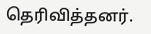தெரிவித்தனர்.